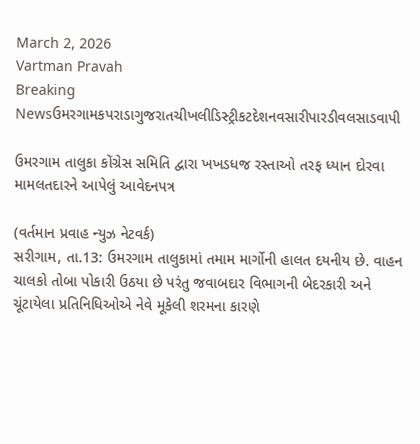March 2, 2026
Vartman Pravah
Breaking Newsઉમરગામકપરાડાગુજરાતચીખલીડિસ્ટ્રીકટદેશનવસારીપારડીવલસાડવાપી

ઉમરગામ તાલુકા કોંગ્રેસ સમિતિ દ્વારા ખખડધજ રસ્‍તાઓ તરફ ધ્‍યાન દોરવા મામલતદારને આપેલું આવેદનપત્ર

(વર્તમાન પ્રવાહ ન્‍યુઝ નેટવર્ક)
સરીગામ, તા.13: ઉમરગામ તાલુકામાં તમામ માર્ગોની હાલત દયનીય છે. વાહન ચાલકો તોબા પોકારી ઉઠયા છે પરંતુ જવાબદાર વિભાગની બેદરકારી અને ચૂંટાયેલા પ્રતિનિધિઓએ નેવે મૂકેલી શરમના કારણે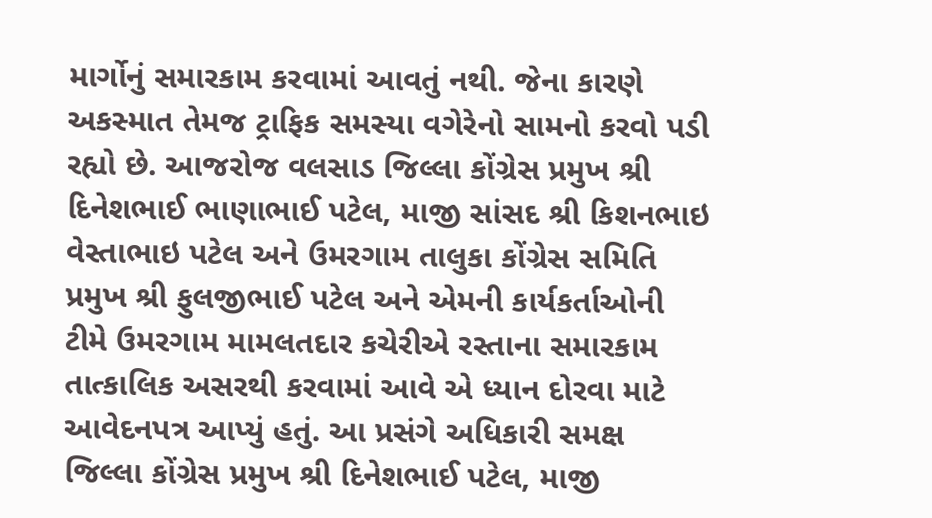માર્ગોનું સમારકામ કરવામાં આવતું નથી. જેના કારણે અકસ્‍માત તેમજ ટ્રાફિક સમસ્‍યા વગેરેનો સામનો કરવો પડી રહ્યો છે. આજરોજ વલસાડ જિલ્લા કોંગ્રેસ પ્રમુખ શ્રી દિનેશભાઈ ભાણાભાઈ પટેલ, માજી સાંસદ શ્રી કિશનભાઇ વેસ્‍તાભાઇ પટેલ અને ઉમરગામ તાલુકા કોંગ્રેસ સમિતિ પ્રમુખ શ્રી ફુલજીભાઈ પટેલ અને એમની કાર્યકર્તાઓની ટીમે ઉમરગામ મામલતદાર કચેરીએ રસ્‍તાના સમારકામ તાત્‍કાલિક અસરથી કરવામાં આવે એ ધ્‍યાન દોરવા માટે આવેદનપત્ર આપ્‍યું હતું. આ પ્રસંગે અધિકારી સમક્ષ જિલ્લા કોંગ્રેસ પ્રમુખ શ્રી દિનેશભાઈ પટેલ, માજી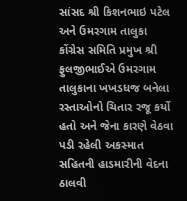સાંસદ શ્રી કિશનભાઇ પટેલ અને ઉમરગામ તાલુકા કોંગ્રેસ સમિતિ પ્રમુખ શ્રી ફુલજીભાઈએ ઉમરગામ તાલુકાના ખખડધજ બનેલા રસ્‍તાઓનો ચિતાર રજૂ કર્યો હતો અને જેના કારણે વેઠવા પડી રહેલી અકસ્‍માત સહિતની હાડમારીની વેદના ઠાલવી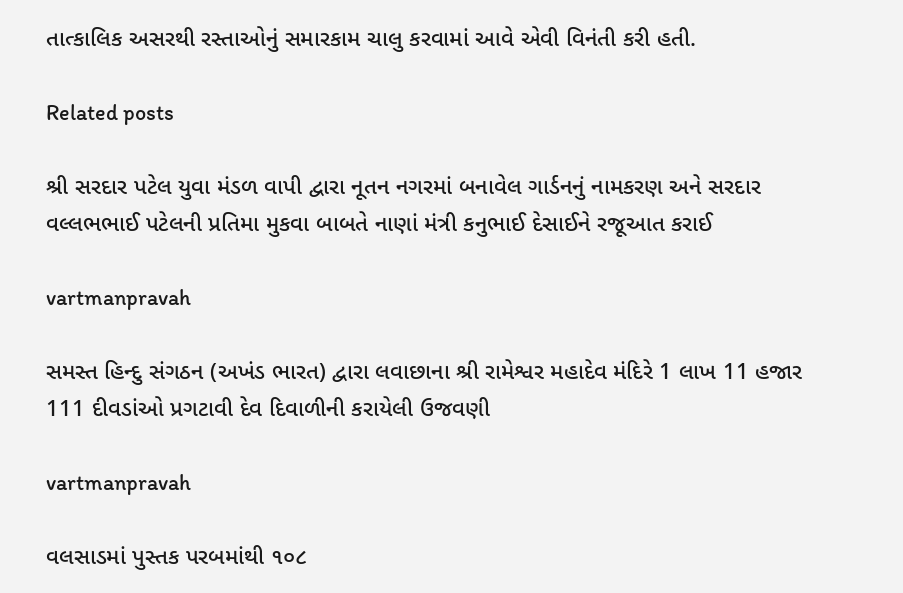તાત્‍કાલિક અસરથી રસ્‍તાઓનું સમારકામ ચાલુ કરવામાં આવે એવી વિનંતી કરી હતી.

Related posts

શ્રી સરદાર પટેલ યુવા મંડળ વાપી દ્વારા નૂતન નગરમાં બનાવેલ ગાર્ડનનું નામકરણ અને સરદાર વલ્લભભાઈ પટેલની પ્રતિમા મુકવા બાબતે નાણાં મંત્રી કનુભાઈ દેસાઈને રજૂઆત કરાઈ

vartmanpravah

સમસ્‍ત હિન્‍દુ સંગઠન (અખંડ ભારત) દ્વારા લવાછાના શ્રી રામેશ્વર મહાદેવ મંદિરે 1 લાખ 11 હજાર 111 દીવડાંઓ પ્રગટાવી દેવ દિવાળીની કરાયેલી ઉજવણી

vartmanpravah

વલસાડમાં પુસ્તક પરબમાંથી ૧૦૮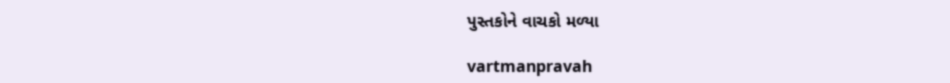પુસ્તકોને વાચકો મળ્યા

vartmanpravah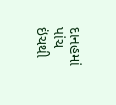દાનહમાં પાંચ ઇંચથી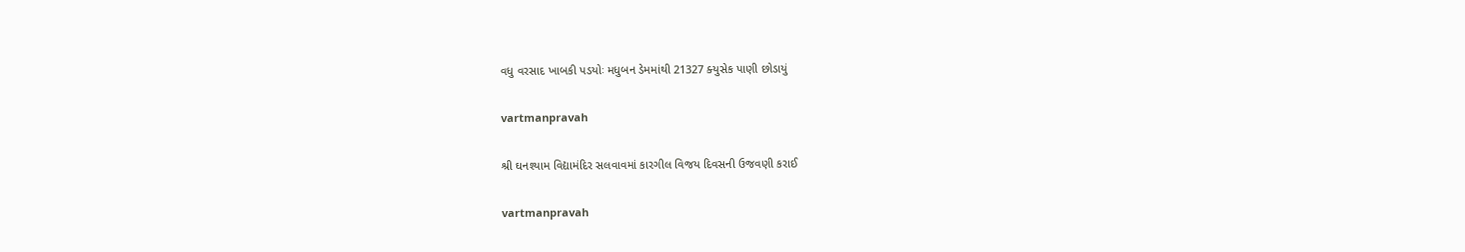વધુ વરસાદ ખાબકી પડયોઃ મધુબન ડેમમાંથી 21327 ક્‍યુસેક પાણી છોડાયું

vartmanpravah

શ્રી ઘનશ્‍યામ વિદ્યામંદિર સલવાવમાં કારગીલ વિજય દિવસની ઉજવણી કરાઈ

vartmanpravah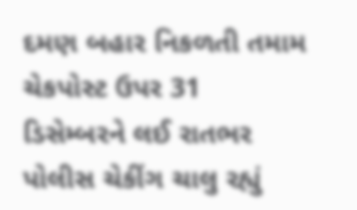દમણ બહાર નિકળતી તમામ ચેકપોસ્‍ટ ઉપર 31 ડિસેમ્‍બરને લઈ રાતભર પોલીસ ચેકીંગ ચાલુ રહ્યું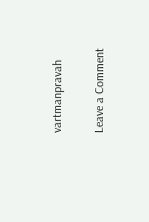vartmanpravah

Leave a Comment